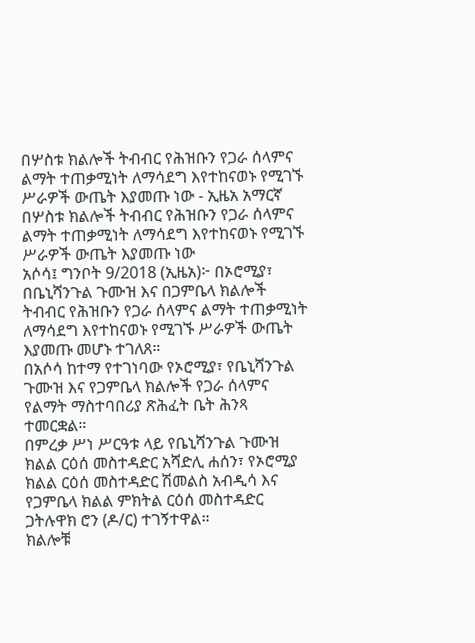በሦስቱ ክልሎች ትብብር የሕዝቡን የጋራ ሰላምና ልማት ተጠቃሚነት ለማሳደግ እየተከናወኑ የሚገኙ ሥራዎች ውጤት እያመጡ ነው - ኢዜአ አማርኛ
በሦስቱ ክልሎች ትብብር የሕዝቡን የጋራ ሰላምና ልማት ተጠቃሚነት ለማሳደግ እየተከናወኑ የሚገኙ ሥራዎች ውጤት እያመጡ ነው
አሶሳ፤ ግንቦት 9/2018 (ኢዜአ)፦ በኦሮሚያ፣ በቤኒሻንጉል ጉሙዝ እና በጋምቤላ ክልሎች ትብብር የሕዝቡን የጋራ ሰላምና ልማት ተጠቃሚነት ለማሳደግ እየተከናወኑ የሚገኙ ሥራዎች ውጤት እያመጡ መሆኑ ተገለጸ።
በአሶሳ ከተማ የተገነባው የኦሮሚያ፣ የቤኒሻንጉል ጉሙዝ እና የጋምቤላ ክልሎች የጋራ ሰላምና የልማት ማስተባበሪያ ጽሕፈት ቤት ሕንጻ ተመርቋል።
በምረቃ ሥነ ሥርዓቱ ላይ የቤኒሻንጉል ጉሙዝ ክልል ርዕሰ መስተዳድር አሻድሊ ሐሰን፣ የኦሮሚያ ክልል ርዕሰ መስተዳድር ሽመልስ አብዲሳ እና የጋምቤላ ክልል ምክትል ርዕሰ መስተዳድር ጋትሉዋክ ሮን (ዶ/ር) ተገኝተዋል።
ክልሎቹ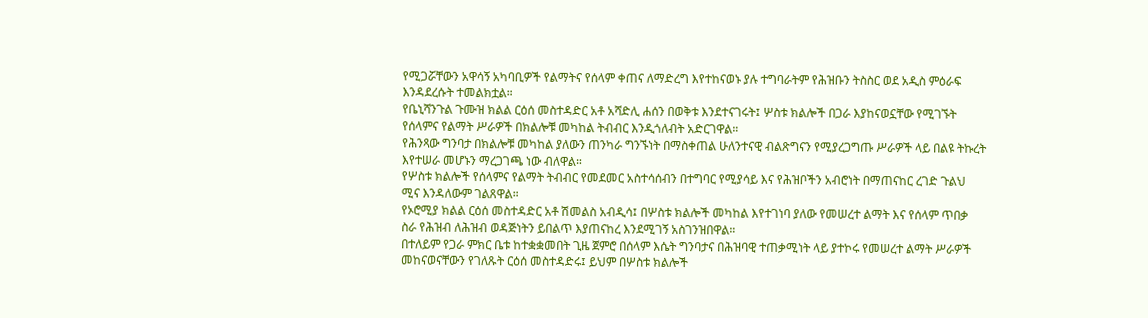የሚጋሯቸውን አዋሳኝ አካባቢዎች የልማትና የሰላም ቀጠና ለማድረግ እየተከናወኑ ያሉ ተግባራትም የሕዝቡን ትስስር ወደ አዲስ ምዕራፍ እንዳደረሱት ተመልክቷል።
የቤኒሻንጉል ጉሙዝ ክልል ርዕሰ መስተዳድር አቶ አሻድሊ ሐሰን በወቅቱ እንደተናገሩት፤ ሦስቱ ክልሎች በጋራ እያከናወኗቸው የሚገኙት የሰላምና የልማት ሥራዎች በክልሎቹ መካከል ትብብር እንዲጎለብት አድርገዋል።
የሕንጻው ግንባታ በክልሎቹ መካከል ያለውን ጠንካራ ግንኙነት በማስቀጠል ሁለንተናዊ ብልጽግናን የሚያረጋግጡ ሥራዎች ላይ በልዩ ትኩረት እየተሠራ መሆኑን ማረጋገጫ ነው ብለዋል።
የሦስቱ ክልሎች የሰላምና የልማት ትብብር የመደመር አስተሳሰብን በተግባር የሚያሳይ እና የሕዝቦችን አብሮነት በማጠናከር ረገድ ጉልህ ሚና እንዳለውም ገልጸዋል።
የኦሮሚያ ክልል ርዕሰ መስተዳድር አቶ ሽመልስ አብዲሳ፤ በሦስቱ ክልሎች መካከል እየተገነባ ያለው የመሠረተ ልማት እና የሰላም ጥበቃ ስራ የሕዝብ ለሕዝብ ወዳጅነትን ይበልጥ እያጠናከረ እንደሚገኝ አስገንዝበዋል።
በተለይም የጋራ ምክር ቤቱ ከተቋቋመበት ጊዜ ጀምሮ በሰላም እሴት ግንባታና በሕዝባዊ ተጠቃሚነት ላይ ያተኮሩ የመሠረተ ልማት ሥራዎች መከናወናቸውን የገለጹት ርዕሰ መስተዳድሩ፤ ይህም በሦስቱ ክልሎች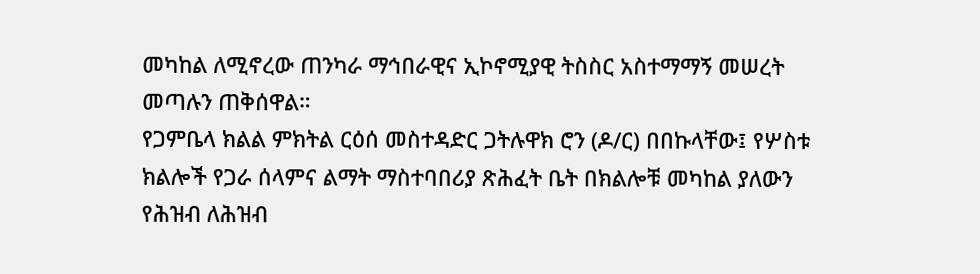መካከል ለሚኖረው ጠንካራ ማኅበራዊና ኢኮኖሚያዊ ትስስር አስተማማኝ መሠረት መጣሉን ጠቅሰዋል።
የጋምቤላ ክልል ምክትል ርዕሰ መስተዳድር ጋትሉዋክ ሮን (ዶ/ር) በበኩላቸው፤ የሦስቱ ክልሎች የጋራ ሰላምና ልማት ማስተባበሪያ ጽሕፈት ቤት በክልሎቹ መካከል ያለውን የሕዝብ ለሕዝብ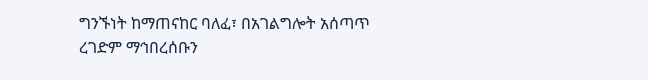ግንኙነት ከማጠናከር ባለፈ፣ በአገልግሎት አሰጣጥ ረገድም ማኅበረሰቡን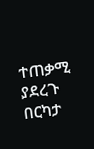ተጠቃሚ ያደረጉ በርካታ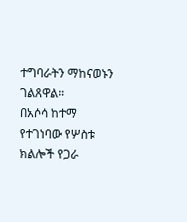ተግባራትን ማከናወኑን ገልጸዋል።
በአሶሳ ከተማ የተገነባው የሦስቱ ክልሎች የጋራ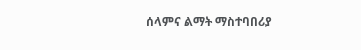ሰላምና ልማት ማስተባበሪያ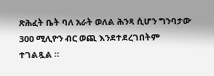ጽሕፈት ቤት ባለ አራት ወለል ሕንጻ ሲሆን ግንባታው 300 ሚሊዮን ብር ወጪ እንደተደረገበትም ተገልጿል ።